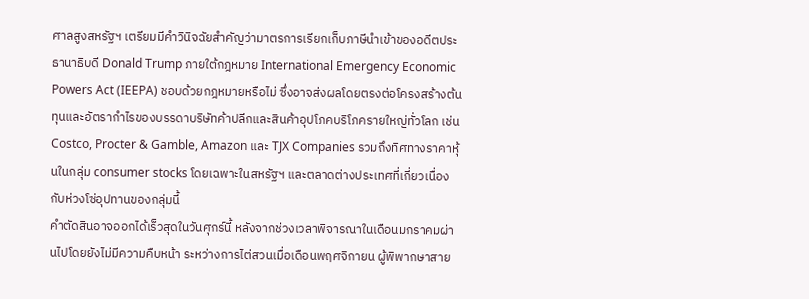ศาลสูงสหรัฐฯ เตรียมมีคำวินิจฉัยสำคัญว่ามาตรการเรียกเก็บภาษีนำเข้าของอดีตประธานาธิบดี Donald Trump ภายใต้กฎหมาย International Emergency Economic Powers Act (IEEPA) ชอบด้วยกฎหมายหรือไม่ ซึ่งอาจส่งผลโดยตรงต่อโครงสร้างต้นทุนและอัตรากำไรของบรรดาบริษัทค้าปลีกและสินค้าอุปโภคบริโภครายใหญ่ทั่วโลก เช่น Costco, Procter & Gamble, Amazon และ TJX Companies รวมถึงทิศทางราคาหุ้นในกลุ่ม consumer stocks โดยเฉพาะในสหรัฐฯ และตลาดต่างประเทศที่เกี่ยวเนื่องกับห่วงโซ่อุปทานของกลุ่มนี้
คำตัดสินอาจออกได้เร็วสุดในวันศุกร์นี้ หลังจากช่วงเวลาพิจารณาในเดือนมกราคมผ่านไปโดยยังไม่มีความคืบหน้า ระหว่างการไต่สวนเมื่อเดือนพฤศจิกายน ผู้พิพากษาสาย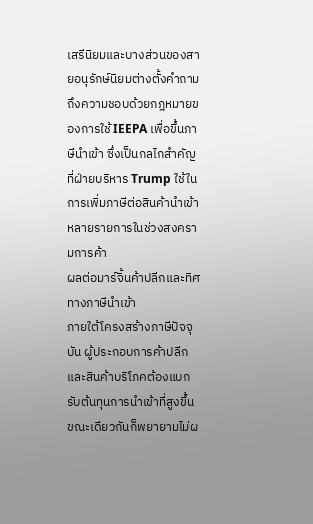เสรีนิยมและบางส่วนของสายอนุรักษ์นิยมต่างตั้งคำถามถึงความชอบด้วยกฎหมายของการใช้ IEEPA เพื่อขึ้นภาษีนำเข้า ซึ่งเป็นกลไกสำคัญที่ฝ่ายบริหาร Trump ใช้ในการเพิ่มภาษีต่อสินค้านำเข้าหลายรายการในช่วงสงครามการค้า
ผลต่อมาร์จิ้นค้าปลีกและทิศทางภาษีนำเข้า
ภายใต้โครงสร้างภาษีปัจจุบัน ผู้ประกอบการค้าปลีกและสินค้าบริโภคต้องแบกรับต้นทุนการนำเข้าที่สูงขึ้น ขณะเดียวกันก็พยายามไม่ผ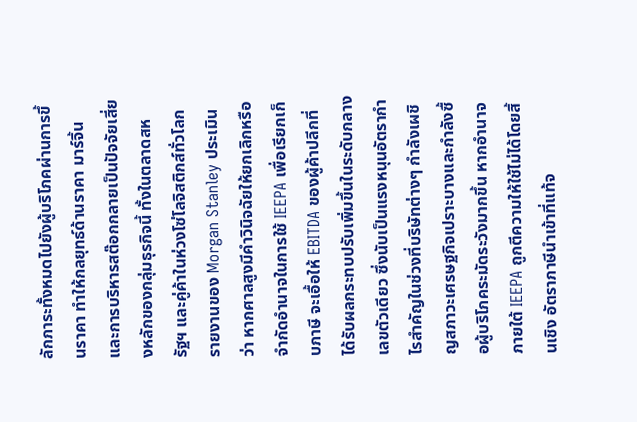ลักภาระทั้งหมดไปยังผู้บริโภคผ่านการขึ้นราคา ทำให้กลยุทธ์ด้านราคา มาร์จิ้น และการบริหารสต๊อกกลายเป็นปัจจัยเสี่ยงหลักของกลุ่มธุรกิจนี้ ทั้งในตลาดสหรัฐฯ และคู่ค้าในห่วงโซ่โลจิสติกส์ทั่วโลก
รายงานของ Morgan Stanley ประเมินว่า หากศาลสูงมีคำวินิจฉัยให้ยกเลิกหรือจำกัดอำนาจในการใช้ IEEPA เพื่อเรียกเก็บภาษี จะเอื้อให้ EBITDA ของผู้ค้าปลีกที่ได้รับผลกระทบปรับเพิ่มขึ้นในระดับกลางเลขตัวเดียว ซึ่งนับเป็นแรงหนุนอัตรากำไรสำคัญในช่วงที่บริษัทต่างๆ กำลังเผชิญสภาวะเศรษฐกิจเปราะบางและกำลังซื้อผู้บริโภคระมัดระวังมากขึ้น หากอำนาจภายใต้ IEEPA ถูกตีความให้ใช้ไม่ได้โดยสิ้นเชิง อัตราภาษีนำเข้าที่แท้จ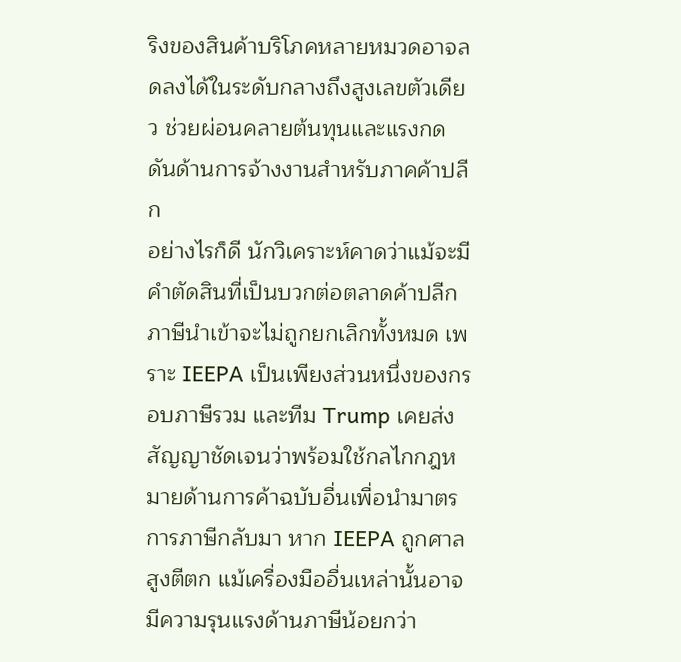ริงของสินค้าบริโภคหลายหมวดอาจลดลงได้ในระดับกลางถึงสูงเลขตัวเดียว ช่วยผ่อนคลายต้นทุนและแรงกดดันด้านการจ้างงานสำหรับภาคค้าปลีก
อย่างไรก็ดี นักวิเคราะห์คาดว่าแม้จะมีคำตัดสินที่เป็นบวกต่อตลาดค้าปลีก ภาษีนำเข้าจะไม่ถูกยกเลิกทั้งหมด เพราะ IEEPA เป็นเพียงส่วนหนึ่งของกรอบภาษีรวม และทีม Trump เคยส่งสัญญาชัดเจนว่าพร้อมใช้กลไกกฎหมายด้านการค้าฉบับอื่นเพื่อนำมาตรการภาษีกลับมา หาก IEEPA ถูกศาลสูงตีตก แม้เครื่องมืออื่นเหล่านั้นอาจมีความรุนแรงด้านภาษีน้อยกว่า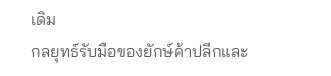เดิม
กลยุทธ์รับมือของยักษ์ค้าปลีกและ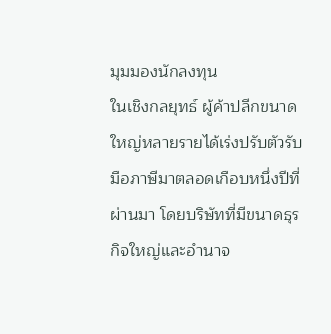มุมมองนักลงทุน
ในเชิงกลยุทธ์ ผู้ค้าปลีกขนาดใหญ่หลายรายได้เร่งปรับตัวรับมือภาษีมาตลอดเกือบหนึ่งปีที่ผ่านมา โดยบริษัทที่มีขนาดธุรกิจใหญ่และอำนาจ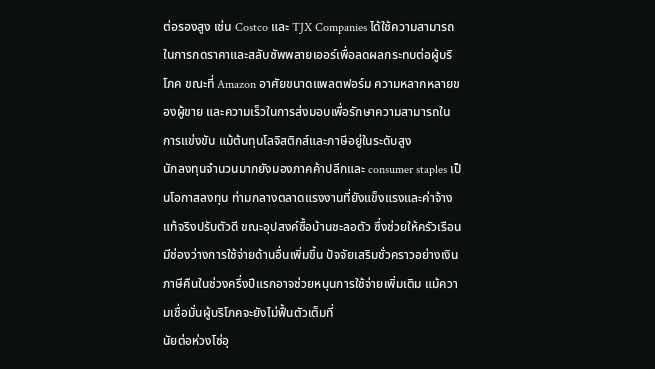ต่อรองสูง เช่น Costco และ TJX Companies ได้ใช้ความสามารถในการกดราคาและสลับซัพพลายเออร์เพื่อลดผลกระทบต่อผู้บริโภค ขณะที่ Amazon อาศัยขนาดแพลตฟอร์ม ความหลากหลายของผู้ขาย และความเร็วในการส่งมอบเพื่อรักษาความสามารถในการแข่งขัน แม้ต้นทุนโลจิสติกส์และภาษีอยู่ในระดับสูง
นักลงทุนจำนวนมากยังมองภาคค้าปลีกและ consumer staples เป็นโอกาสลงทุน ท่ามกลางตลาดแรงงานที่ยังแข็งแรงและค่าจ้างแท้จริงปรับตัวดี ขณะอุปสงค์ซื้อบ้านชะลอตัว ซึ่งช่วยให้ครัวเรือนมีช่องว่างการใช้จ่ายด้านอื่นเพิ่มขึ้น ปัจจัยเสริมชั่วคราวอย่างเงินภาษีคืนในช่วงครึ่งปีแรกอาจช่วยหนุนการใช้จ่ายเพิ่มเติม แม้ความเชื่อมั่นผู้บริโภคจะยังไม่ฟื้นตัวเต็มที่
นัยต่อห่วงโซ่อุ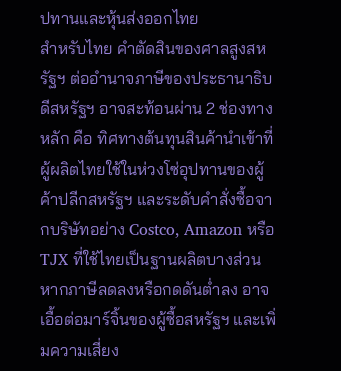ปทานและหุ้นส่งออกไทย
สำหรับไทย คำตัดสินของศาลสูงสหรัฐฯ ต่ออำนาจภาษีของประธานาธิบดีสหรัฐฯ อาจสะท้อนผ่าน 2 ช่องทางหลัก คือ ทิศทางต้นทุนสินค้านำเข้าที่ผู้ผลิตไทยใช้ในห่วงโซ่อุปทานของผู้ค้าปลีกสหรัฐฯ และระดับคำสั่งซื้อจากบริษัทอย่าง Costco, Amazon หรือ TJX ที่ใช้ไทยเป็นฐานผลิตบางส่วน หากภาษีลดลงหรือกดดันต่ำลง อาจเอื้อต่อมาร์จิ้นของผู้ซื้อสหรัฐฯ และเพิ่มความเสี่ยง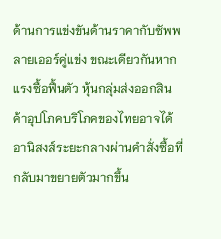ด้านการแข่งขันด้านราคากับซัพพลายเออร์คู่แข่ง ขณะเดียวกันหากแรงซื้อฟื้นตัว หุ้นกลุ่มส่งออกสินค้าอุปโภคบริโภคของไทยอาจได้อานิสงส์ระยะกลางผ่านคำสั่งซื้อที่กลับมาขยายตัวมากขึ้น